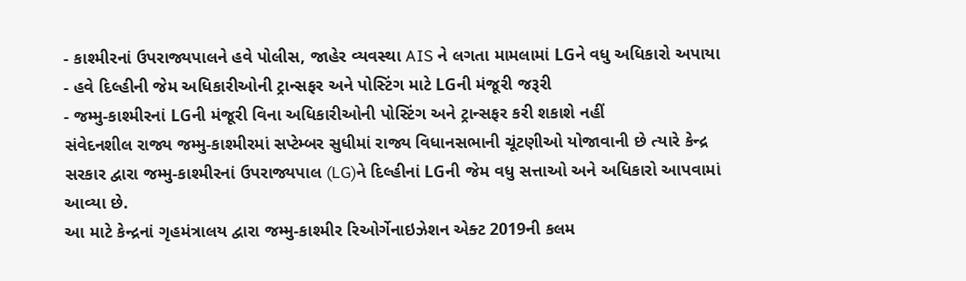- કાશ્મીરનાં ઉપરાજ્યપાલને હવે પોલીસ, જાહેર વ્યવસ્થા AIS ને લગતા મામલામાં LGને વધુ અધિકારો અપાયા
- હવે દિલ્હીની જેમ અધિકારીઓની ટ્રાન્સફર અને પોસ્ટિંગ માટે LGની મંજૂરી જરૂરી
- જમ્મુ-કાશ્મીરનાં LGની મંજૂરી વિના અધિકારીઓની પોસ્ટિંગ અને ટ્રાન્સફર કરી શકાશે નહીં
સંવેદનશીલ રાજ્ય જમ્મુ-કાશ્મીરમાં સપ્ટેમ્બર સુધીમાં રાજ્ય વિધાનસભાની ચૂંટણીઓ યોજાવાની છે ત્યારે કેન્દ્ર સરકાર દ્વારા જમ્મુ-કાશ્મીરનાં ઉપરાજ્યપાલ (LG)ને દિલ્હીનાં LGની જેમ વધુ સત્તાઓ અને અધિકારો આપવામાં આવ્યા છે.
આ માટે કેન્દ્રનાં ગૃહમંત્રાલય દ્વારા જમ્મુ-કાશ્મીર રિઓર્ગેનાઇઝેશન એક્ટ 2019ની કલમ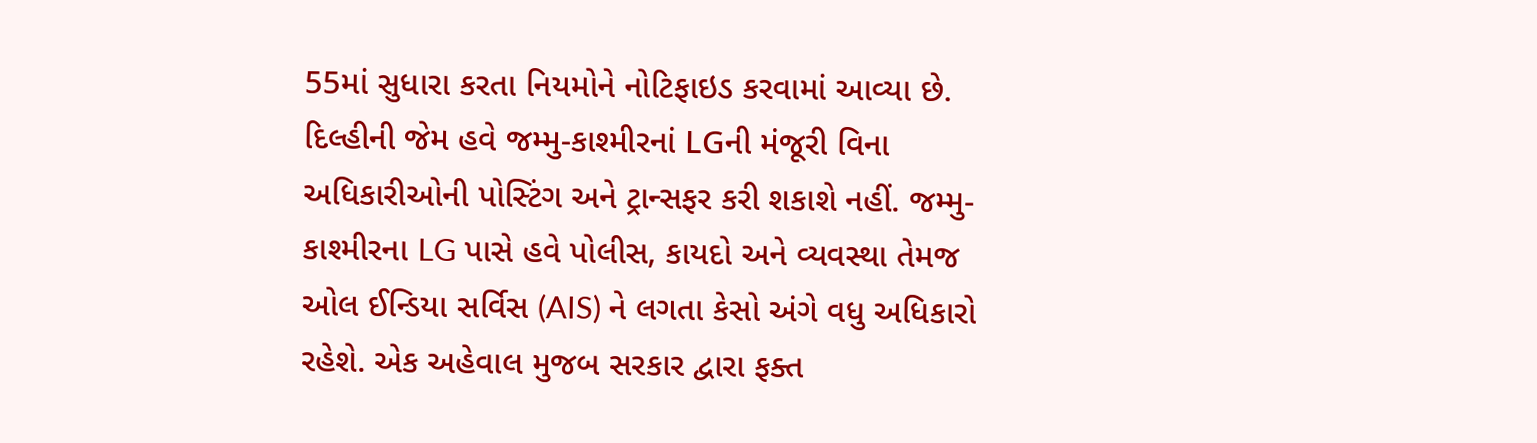55માં સુધારા કરતા નિયમોને નોટિફાઇડ કરવામાં આવ્યા છે. દિલ્હીની જેમ હવે જમ્મુ-કાશ્મીરનાં LGની મંજૂરી વિના અધિકારીઓની પોસ્ટિંગ અને ટ્રાન્સફર કરી શકાશે નહીં. જમ્મુ-કાશ્મીરના LG પાસે હવે પોલીસ, કાયદો અને વ્યવસ્થા તેમજ ઓલ ઈન્ડિયા સર્વિસ (AIS) ને લગતા કેસો અંગે વધુ અધિકારો રહેશે. એક અહેવાલ મુજબ સરકાર દ્વારા ફક્ત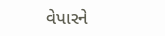વેપારને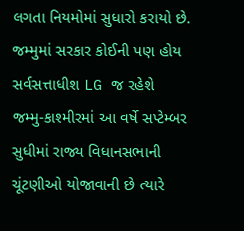લગતા નિયમોમાં સુધારો કરાયો છે.
જમ્મુમાં સરકાર કોઈની પણ હોય સર્વસત્તાધીશ LG જ રહેશે
જમ્મુ-કાશ્મીરમાં આ વર્ષે સપ્ટેમ્બર સુધીમાં રાજ્ય વિધાનસભાની ચૂંટણીઓ યોજાવાની છે ત્યારે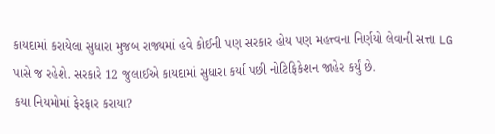કાયદામાં કરાયેલા સુધારા મુજબ રાજ્યમાં હવે કોઈની પણ સરકાર હોય પણ મહત્ત્વના નિર્ણયો લેવાની સત્તા LG પાસે જ રહેશે. સરકારે 12 જુલાઈએ કાયદામાં સુધારા કર્યા પછી નોટિફિકેશન જાહેર કર્યું છે.
કયા નિયમોમાં ફેરફાર કરાયા?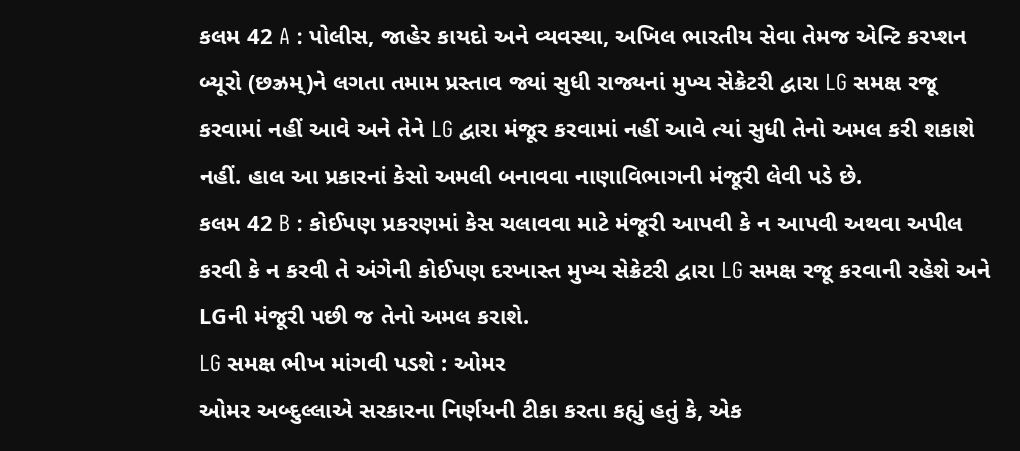કલમ 42 A : પોલીસ, જાહેર કાયદો અને વ્યવસ્થા, અખિલ ભારતીય સેવા તેમજ એન્ટિ કરપ્શન બ્યૂરો (છઝ્રમ્)ને લગતા તમામ પ્રસ્તાવ જ્યાં સુધી રાજ્યનાં મુખ્ય સેક્રેટરી દ્વારા LG સમક્ષ રજૂ કરવામાં નહીં આવે અને તેને LG દ્વારા મંજૂર કરવામાં નહીં આવે ત્યાં સુધી તેનો અમલ કરી શકાશે નહીં. હાલ આ પ્રકારનાં કેસો અમલી બનાવવા નાણાવિભાગની મંજૂરી લેવી પડે છે.
કલમ 42 B : કોઈપણ પ્રકરણમાં કેસ ચલાવવા માટે મંજૂરી આપવી કે ન આપવી અથવા અપીલ કરવી કે ન કરવી તે અંગેની કોઈપણ દરખાસ્ત મુખ્ય સેક્રેટરી દ્વારા LG સમક્ષ રજૂ કરવાની રહેશે અને LGની મંજૂરી પછી જ તેનો અમલ કરાશે.
LG સમક્ષ ભીખ માંગવી પડશે : ઓમર
ઓમર અબ્દુલ્લાએ સરકારના નિર્ણયની ટીકા કરતા કહ્યું હતું કે, એક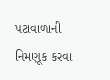પટાવાળાની નિમણૂક કરવા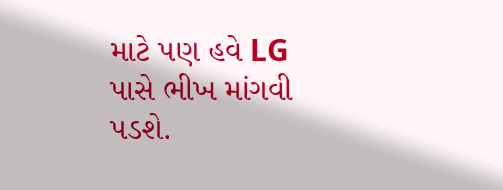માટે પણ હવે LG પાસે ભીખ માંગવી પડશે.